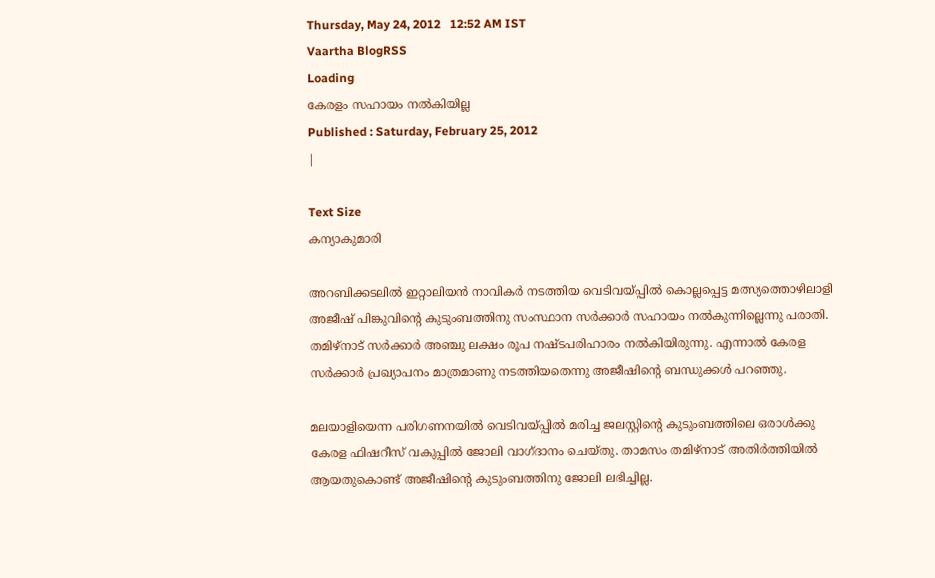Thursday, May 24, 2012   12:52 AM IST
Vaartha BlogRSS
Loading
കേരളം സഹായം നല്‍കിയില്ല
Published : Saturday, February 25, 2012
|

Text Size
കന്യാകുമാരി

അറബിക്കടലില്‍ ഇറ്റാലിയന്‍ നാവികര്‍ നടത്തിയ വെടിവയ്പ്പില്‍ കൊല്ലപ്പെട്ട മത്സ്യത്തൊഴിലാളി അജീഷ് പിങ്കുവിന്‍റെ കുടുംബത്തിനു സംസ്ഥാന സര്‍ക്കാര്‍ സഹായം നല്‍കുന്നില്ലെന്നു പരാതി. തമിഴ്നാട് സര്‍ക്കാര്‍ അഞ്ചു ലക്ഷം രൂപ നഷ്ടപരിഹാരം നല്‍കിയിരുന്നു. എന്നാല്‍ കേരള സര്‍ക്കാര്‍ പ്രഖ്യാപനം മാത്രമാണു നടത്തിയതെന്നു അജീഷിന്‍റെ ബന്ധുക്കള്‍ പറഞ്ഞു.

മലയാളിയെന്ന പരിഗണനയില്‍ വെടിവയ്പ്പില്‍ മരിച്ച ജലസ്റ്റിന്‍റെ കുടുംബത്തിലെ ഒരാള്‍ക്കു കേരള ഫിഷറീസ് വകുപ്പില്‍ ജോലി വാഗ്ദാനം ചെയ്തു. താമസം തമിഴ്നാട് അതിര്‍ത്തിയില്‍ ആയതുകൊണ്ട് അജീഷിന്‍റെ കുടുംബത്തിനു ജോലി ലഭിച്ചില്ല.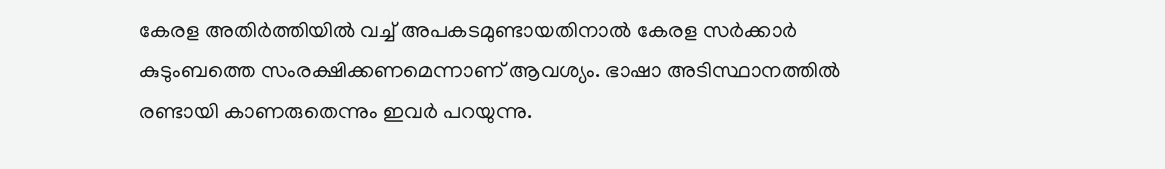കേരള അതിര്‍ത്തിയില്‍ വച്ച് അപകടമുണ്ടായതിനാല്‍ കേരള സര്‍ക്കാര്‍ കുടുംബത്തെ സംരക്ഷിക്കണമെന്നാണ് ആവശ്യം. ഭാഷാ അടിസ്ഥാനത്തില്‍ രണ്ടായി കാണരുതെന്നും ഇവര്‍ പറയുന്നു.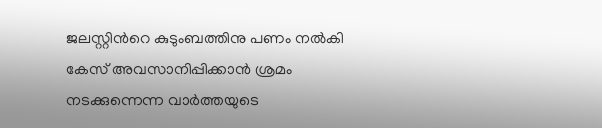ജലസ്റ്റിന്‍റെ കുടുംബത്തിനു പണം നല്‍കി കേസ് അവസാനിപ്പിക്കാന്‍ ശ്രമം നടക്കുന്നെന്ന വാര്‍ത്തയുടെ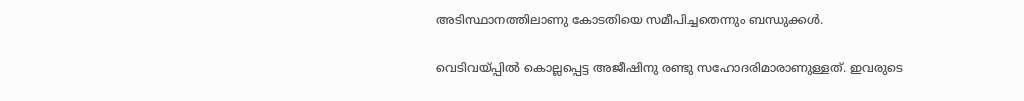അടിസ്ഥാനത്തിലാണു കോടതിയെ സമീപിച്ചതെന്നും ബന്ധുക്കള്‍.

വെടിവയ്പ്പില്‍ കൊല്ലപ്പെട്ട അജീഷിനു രണ്ടു സഹോദരിമാരാണുള്ളത്. ഇവരുടെ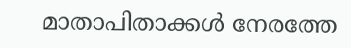മാതാപിതാക്കള്‍ നേരത്തേ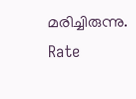മരിച്ചിരുന്നു.
Rate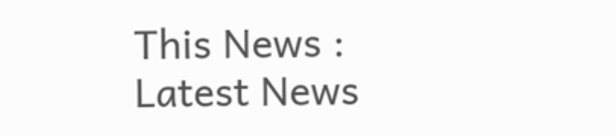This News :
Latest News